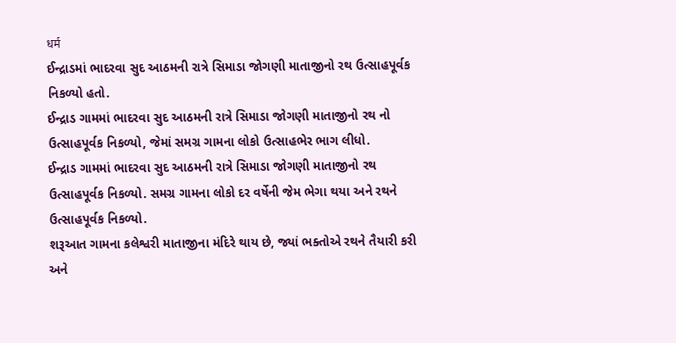धर्म
ઈન્દ્રાડમાં ભાદરવા સુદ આઠમની રાત્રે સિમાડા જોગણી માતાજીનો રથ ઉત્સાહપૂર્વક નિકળ્યો હતો.
ઈન્દ્રાડ ગામમાં ભાદરવા સુદ આઠમની રાત્રે સિમાડા જોગણી માતાજીનો રથ નો ઉત્સાહપૂર્વક નિકળ્યો, જેમાં સમગ્ર ગામના લોકો ઉત્સાહભેર ભાગ લીધો.
ઈન્દ્રાડ ગામમાં ભાદરવા સુદ આઠમની રાત્રે સિમાડા જોગણી માતાજીનો રથ ઉત્સાહપૂર્વક નિકળ્યો. સમગ્ર ગામના લોકો દર વર્ષેની જેમ ભેગા થયા અને રથને ઉત્સાહપૂર્વક નિકળ્યો.
શરૂઆત ગામના કલેશ્વરી માતાજીના મંદિરે થાય છે, જ્યાં ભક્તોએ રથને તૈયારી કરી અને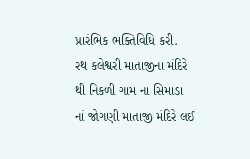પ્રારંભિક ભક્તિવિધિ કરી.
રથ કલેશ્વરી માતાજીના મંદિરે થી નિકળી ગામ ના સિમાડા નાં જોગણી માતાજી મંદિરે લઈ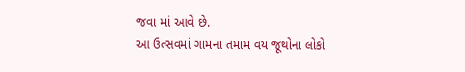જવા માં આવે છે.
આ ઉત્સવમાં ગામના તમામ વય જૂથોના લોકો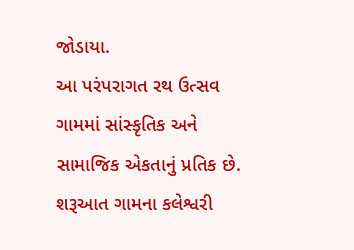જોડાયા.
આ પરંપરાગત રથ ઉત્સવ ગામમાં સાંસ્કૃતિક અને સામાજિક એકતાનું પ્રતિક છે.
શરૂઆત ગામના કલેશ્વરી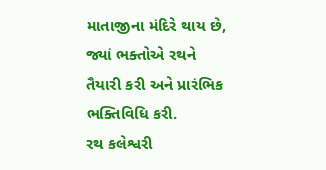માતાજીના મંદિરે થાય છે, જ્યાં ભક્તોએ રથને તૈયારી કરી અને પ્રારંભિક ભક્તિવિધિ કરી.
રથ કલેશ્વરી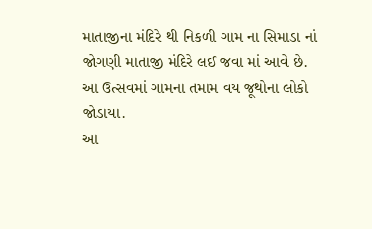માતાજીના મંદિરે થી નિકળી ગામ ના સિમાડા નાં જોગણી માતાજી મંદિરે લઈ જવા માં આવે છે.
આ ઉત્સવમાં ગામના તમામ વય જૂથોના લોકો જોડાયા.
આ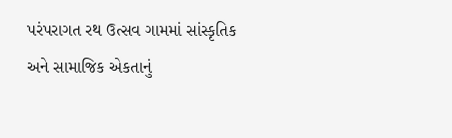પરંપરાગત રથ ઉત્સવ ગામમાં સાંસ્કૃતિક અને સામાજિક એકતાનું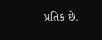પ્રતિક છે.